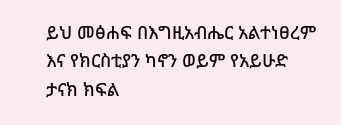ይህ መፅሐፍ በእግዚአብሔር አልተነፀረም እና የክርስቲያን ካኖን ወይም የአይሁድ ታናክ ክፍል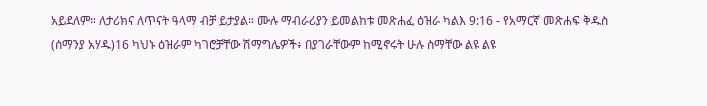አይደለም። ለታሪክና ለጥናት ዓላማ ብቻ ይታያል። ሙሉ ማብራሪያን ይመልከቱ መጽሐፈ ዕዝራ ካልእ 9:16 - የአማርኛ መጽሐፍ ቅዱስ (ሰማንያ አሃዱ)16 ካህኑ ዕዝራም ካገሮቻቸው ሽማግሌዎች፥ በያገራቸውም ከሚኖሩት ሁሉ ስማቸው ልዩ ልዩ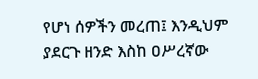የሆነ ሰዎችን መረጠ፤ እንዲህም ያደርጉ ዘንድ እስከ ዐሥረኛው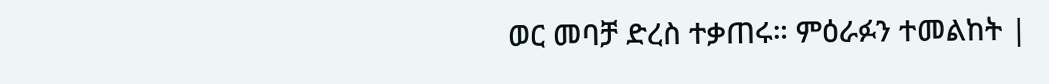ወር መባቻ ድረስ ተቃጠሩ። ምዕራፉን ተመልከት |